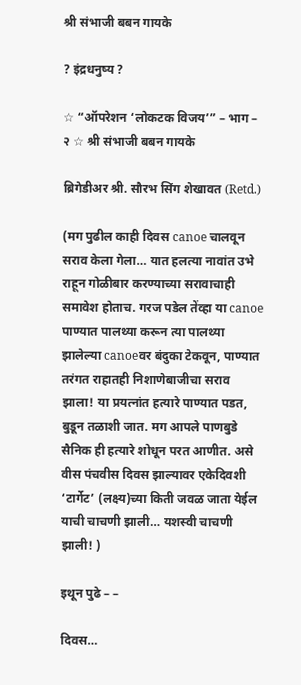श्री संभाजी बबन गायके

? इंद्रधनुष्य ?

☆ “ऑपरेशन ‘लोकटक विजय’” – भाग – २ ☆ श्री संभाजी बबन गायके

ब्रिगेडीअर श्री. सौरभ सिंग शेखावत (Retd.)

(मग पुढील काही दिवस canoe चालवून सराव केला गेला… यात हलत्या नावांत उभे राहून गोळीबार करण्याच्या सरावाचाही समावेश होताच. गरज पडेल तेंव्हा या canoe पाण्यात पालथ्या करून त्या पालथ्या झालेल्या canoeवर बंदुका टेकवून, पाण्यात तरंगत राहातही निशाणेबाजीचा सराव झाला! या प्रयत्नांत हत्यारे पाण्यात पडत, बुडून तळाशी जात. मग आपले पाणबुडे सैनिक ही हत्यारे शोधून परत आणीत. असे वीस पंचवीस दिवस झाल्यावर एकेदिवशी ‘टार्गेट’ (लक्ष्य)च्या किती जवळ जाता येईल याची चाचणी झाली… यशस्वी चाचणी झाली! )

इथून पुढे – –

दिवस…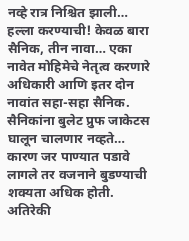नव्हे रात्र निश्चित झाली… हल्ला करण्याची! केवळ बारा सैनिक, तीन नावा… एका नावेत मोहिमेचे नेतृत्व करणारे अधिकारी आणि इतर दोन नावांत सहा-सहा सैनिक. सैनिकांना बुलेट प्रुफ जाकेटस घालून चालणार नव्हते… कारण जर पाण्यात पडावे लागले तर वजनाने बुडण्याची शक्यता अधिक होती. अतिरेकी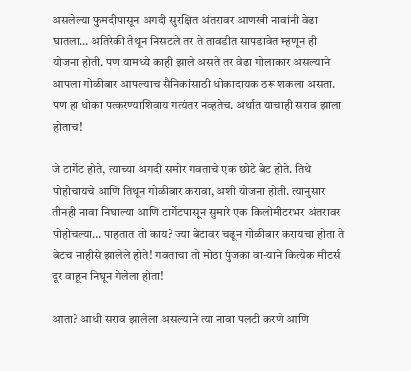असलेल्या फुमदीपासून अगदी सुरक्षित अंतरावर आणखी नावांनी वेढा घातला… अतिरेकी तेथून निसटले तर ते तावडीत सापडावेत म्हणून ही योजना होती. पण यामध्ये काही झाले असते तर वेढा गोलाकार असल्याने आपला गोळीबार आपल्याच सैनिकांसाठी धोकादायक ठरू शकला असता. पण हा धोका पत्करण्याशिवाय गत्यंतर नव्हतेच. अर्थात याचाही सराव झाला होताच!

जे टार्गेट होते, त्याच्या अगदी समोर गवताचे एक छोटे बेट होते. तिथे पोहोचायचे आणि तिथून गोळीबार करावा, अशी योजना होती. त्यानुसार तीनही नावा निघाल्या आणि टार्गेटपासून सुमारे एक किलोमीटरभर अंतरावर पोहोचल्या… पाहतात तो काय? ज्या बेटावर चढून गोळीबार करायचा होता ते बेटच नाहीसे झालेले होते! गवताचा तो मोठा पुंजका वा-याने कित्येक मीटर्स दूर वाहून निघून गेलेला होता!

आता? आधी सराव झालेला असल्याने त्या नावा पलटी करणे आणि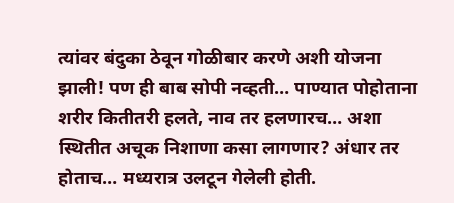त्यांवर बंदुका ठेवून गोळीबार करणे अशी योजना झाली! पण ही बाब सोपी नव्हती… पाण्यात पोहोताना शरीर कितीतरी हलते, नाव तर हलणारच… अशा स्थितीत अचूक निशाणा कसा लागणार? अंधार तर होताच… मध्यरात्र उलटून गेलेली होती.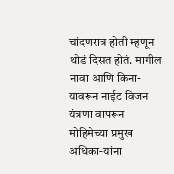चांदणरात्र होती म्हणून थोडं दिसत होतं. मागील नावा आणि किना-यावरून नाईट विजन यंत्रणा वापरून मोहिमेच्या प्रमुख अधिका-यांना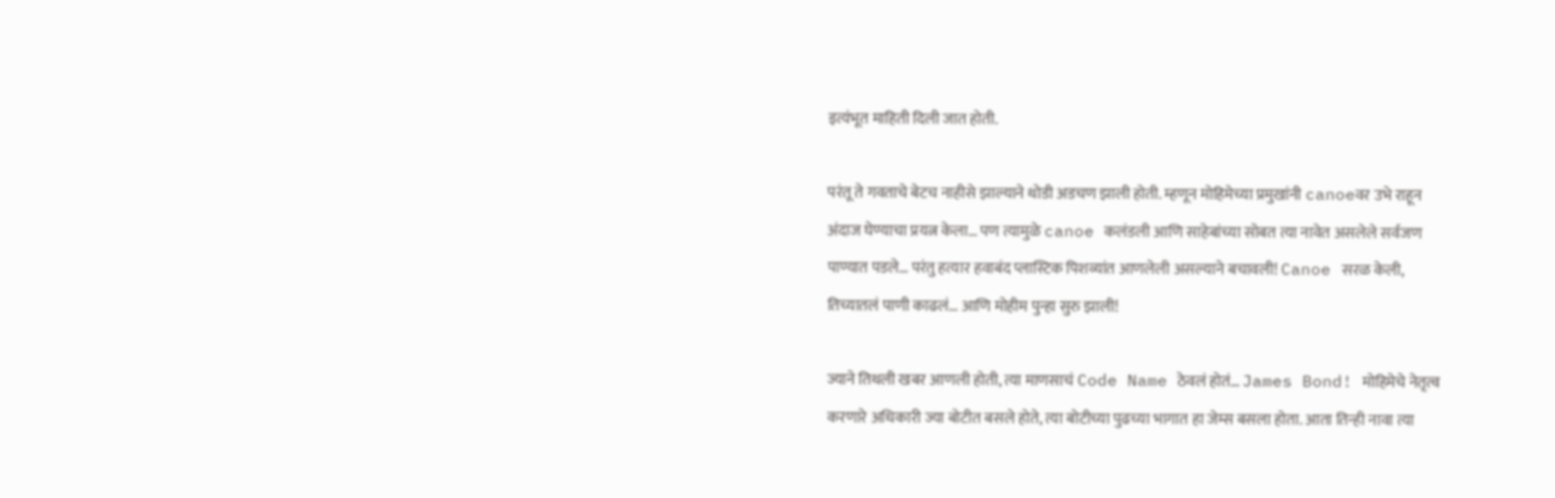इत्यंभूत माहिती दिली जात होती.

परंतू ते गवताचे बेटच नाहीसे झाल्याने थोडी अडचण झाली होती. म्हणून मोहिमेच्या प्रमुखांनी canoeवर उभे राहून अंदाज घेण्याचा प्रयत्न केला… पण त्यामुळे canoe कलंडली आणि साहेबांच्या सोबत त्या नावेत असलेले सर्वजण पाण्यात पडले… परंतु हत्यार हवाबंद प्लास्टिक पिशव्यांत आणलेली असल्याने बचावली! Canoe सरळ केली, तिच्यातलं पाणी काढलं… आणि मोहीम पुन्हा सुरु झाली!

ज्याने तिथली खबर आणली होती, त्या माणसाचं Code Name ठेवलं होतं… James Bond! मोहिमेचे नेतृत्व करणारे अधिकारी ज्या बोटीत बसले होते, त्या बोटीच्या पुढच्या भागात हा जेम्स बसला होता. आता तिन्ही नावा त्या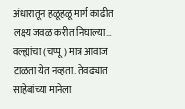अंधारातून हळूहळू मार्ग काढीत लक्ष्य जवळ करीत निघाल्या… वल्ह्यांचा (चप्पू) मात्र आवाज टाळता येत नव्हता. तेवढ्यात साहेबांच्या मानेला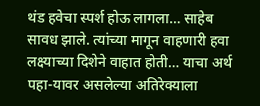थंड हवेचा स्पर्श होऊ लागला… साहेब सावध झाले. त्यांच्या मागून वाहणारी हवा लक्ष्याच्या दिशेने वाहात होती… याचा अर्थ पहा-यावर असलेल्या अतिरेक्याला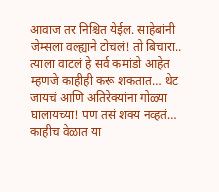आवाज तर निश्चित येईल. साहेबांनी जेम्सला वल्ह्याने टोचलं! तो बिचारा.. त्याला वाटलं हे सर्व कमांडो आहेत म्हणजे काहीही करू शकतात… थेट जायचं आणि अतिरेक्यांना गोळ्या घालायच्या! पण तसं शक्य नव्हतं… काहीच वेळात या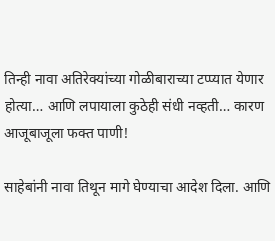तिन्ही नावा अतिरेक्यांच्या गोळीबाराच्या टप्प्यात येणार होत्या… आणि लपायाला कुठेही संधी नव्हती… कारण आजूबाजूला फक्त पाणी!

साहेबांनी नावा तिथून मागे घेण्याचा आदेश दिला. आणि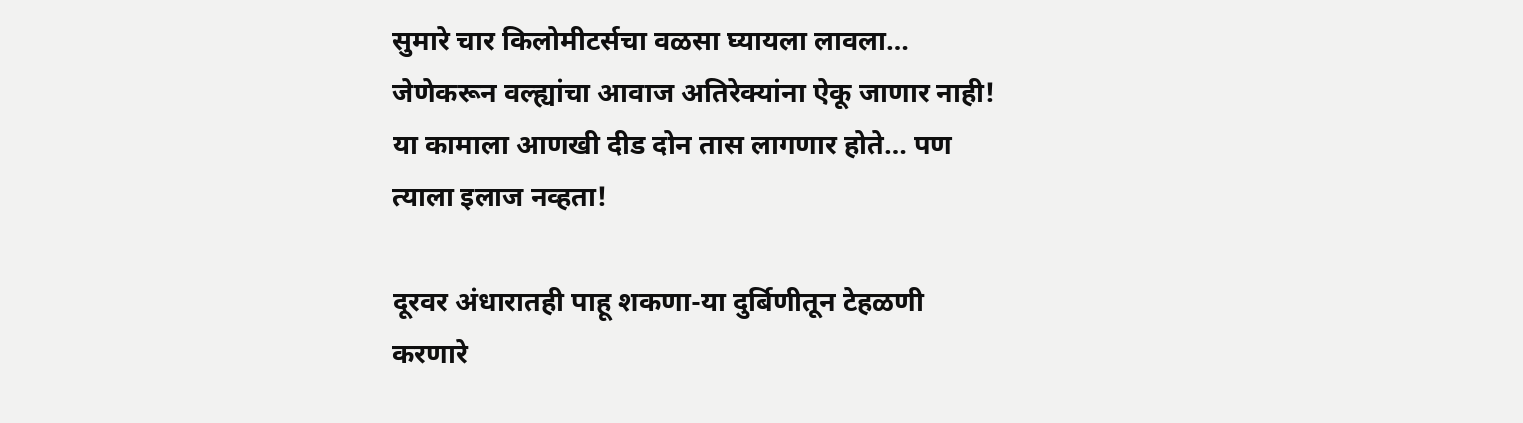सुमारे चार किलोमीटर्सचा वळसा घ्यायला लावला… जेणेकरून वल्ह्यांचा आवाज अतिरेक्यांना ऐकू जाणार नाही! या कामाला आणखी दीड दोन तास लागणार होते… पण त्याला इलाज नव्हता!

दूरवर अंधारातही पाहू शकणा-या दुर्बिणीतून टेहळणी करणारे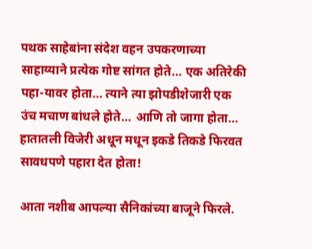पथक साहेबांना संदेश वहन उपकरणाच्या साहाय्याने प्रत्येक गोष्ट सांगत होते… एक अतिरेकी पहा-यावर होता… त्याने त्या झोपडीशेजारी एक उंच मचाण बांधले होते… आणि तो जागा होता… हातातली विजेरी अधून मधून इकडे तिकडे फिरवत सावधपणे पहारा देत होता!

आता नशीब आपल्या सैनिकांच्या बाजूने फिरले.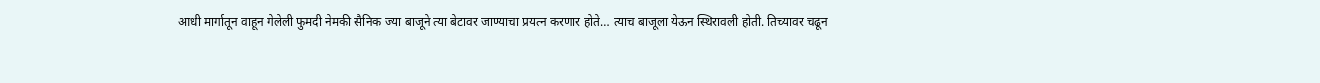आधी मार्गातून वाहून गेलेली फुमदी नेमकी सैनिक ज्या बाजूने त्या बेटावर जाण्याचा प्रयत्न करणार होते… त्याच बाजूला येऊन स्थिरावली होती. तिच्यावर चढून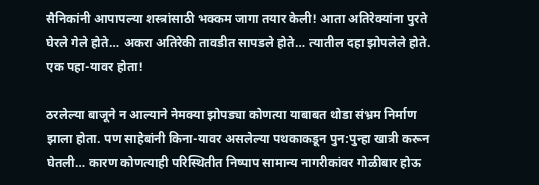सैनिकांनी आपापल्या शस्त्रांसाठी भक्कम जागा तयार केली! आता अतिरेक्यांना पुरते घेरले गेले होते… अकरा अतिरेकी तावडीत सापडले होते… त्यातील दहा झोपलेले होते. एक पहा-यावर होता!

ठरलेल्या बाजूने न आल्याने नेमक्या झोपड्या कोणत्या याबाबत थोडा संभ्रम निर्माण झाला होता. पण साहेबांनी किना-यावर असलेल्या पथकाकडून पुन:पुन्हा खात्री करून घेतली… कारण कोणत्याही परिस्थितीत निष्पाप सामान्य नागरीकांवर गोळीबार होऊ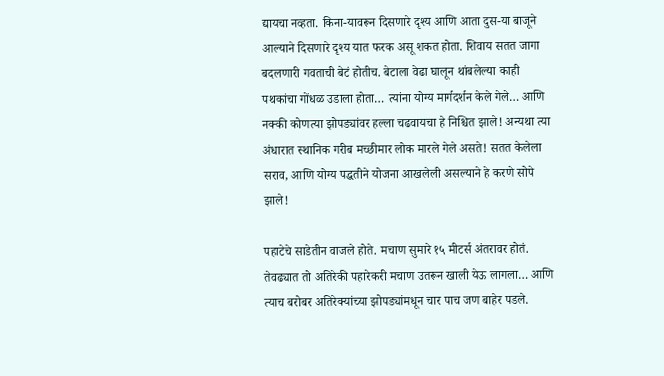द्यायचा नव्हता. किना-यावरून दिसणारे दृश्य आणि आता दुस-या बाजूने आल्याने दिसणारे दृश्य यात फरक असू शकत होता. शिवाय सतत जागा बदलणारी गवताची बेटं होतीच. बेटाला वेढा घालून थांबलेल्या काही पथकांचा गोंधळ उडाला होता… त्यांना योग्य मार्गदर्शन केले गेले… आणि नक्की कोणत्या झोपड्यांवर हल्ला चढवायचा हे निश्चित झाले! अन्यथा त्या अंधारात स्थानिक गरीब मच्छीमार लोक मारले गेले असते! सतत केलेला सराव, आणि योग्य पद्धतीने योजना आखलेली असल्याने हे करणे सोपे झाले!

पहाटेचे साडेतीन वाजले होते. मचाण सुमारे १५ मीटर्स अंतरावर होतं. तेवढ्यात तो अतिरेकी पहारेकरी मचाण उतरून खाली येऊ लागला… आणि त्याच बरोबर अतिरेक्यांच्या झोपड्यांमधून चार पाच जण बाहेर पडले.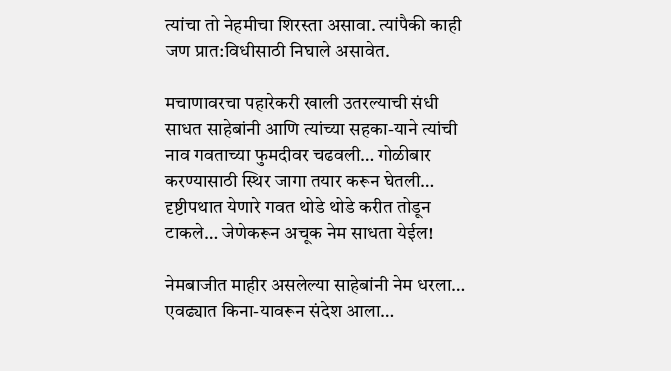त्यांचा तो नेहमीचा शिरस्ता असावा. त्यांपैकी काही जण प्रात:विधीसाठी निघाले असावेत.

मचाणावरचा पहारेकरी खाली उतरल्याची संधी साधत साहेबांनी आणि त्यांच्या सहका-याने त्यांची नाव गवताच्या फुमदीवर चढवली… गोळीबार करण्यासाठी स्थिर जागा तयार करून घेतली… दृष्टीपथात येणारे गवत थोडे थोडे करीत तोडून टाकले… जेणेकरून अचूक नेम साधता येईल!

नेमबाजीत माहीर असलेल्या साहेबांनी नेम धरला… एवढ्यात किना-यावरून संदेश आला…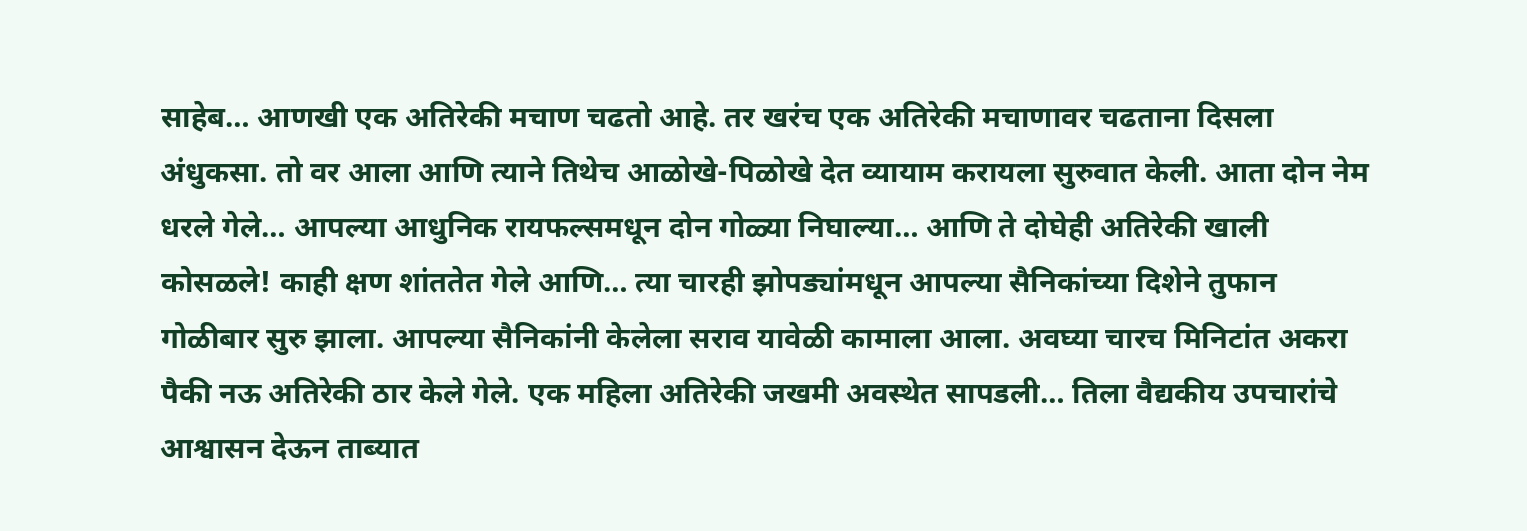साहेब… आणखी एक अतिरेकी मचाण चढतो आहे. तर खरंच एक अतिरेकी मचाणावर चढताना दिसला अंधुकसा. तो वर आला आणि त्याने तिथेच आळोखे-पिळोखे देत व्यायाम करायला सुरुवात केली. आता दोन नेम धरले गेले… आपल्या आधुनिक रायफल्समधून दोन गोळ्या निघाल्या… आणि ते दोघेही अतिरेकी खाली कोसळले! काही क्षण शांततेत गेले आणि… त्या चारही झोपड्यांमधून आपल्या सैनिकांच्या दिशेने तुफान गोळीबार सुरु झाला. आपल्या सैनिकांनी केलेला सराव यावेळी कामाला आला. अवघ्या चारच मिनिटांत अकरा पैकी नऊ अतिरेकी ठार केले गेले. एक महिला अतिरेकी जखमी अवस्थेत सापडली… तिला वैद्यकीय उपचारांचे आश्वासन देऊन ताब्यात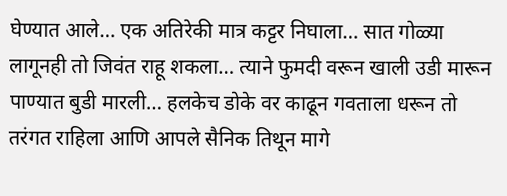घेण्यात आले… एक अतिरेकी मात्र कट्टर निघाला… सात गोळ्या लागूनही तो जिवंत राहू शकला… त्याने फुमदी वरून खाली उडी मारून पाण्यात बुडी मारली… हलकेच डोके वर काढून गवताला धरून तो तरंगत राहिला आणि आपले सैनिक तिथून मागे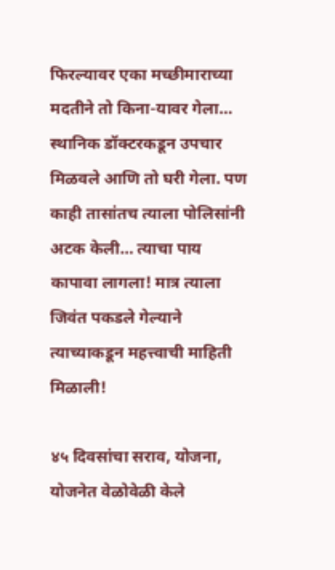फिरल्यावर एका मच्छीमाराच्या मदतीने तो किना-यावर गेला… स्थानिक डॉक्टरकडून उपचार मिळवले आणि तो घरी गेला. पण काही तासांतच त्याला पोलिसांनी अटक केली… त्याचा पाय कापावा लागला! मात्र त्याला जिवंत पकडले गेल्याने त्याच्याकडून महत्त्वाची माहिती मिळाली!

४५ दिवसांचा सराव, योजना, योजनेत वेळोवेळी केले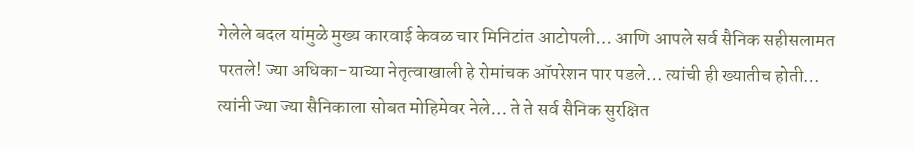गेलेले बदल यांमुळे मुख्य कारवाई केवळ चार मिनिटांत आटोपली… आणि आपले सर्व सैनिक सहीसलामत परतले! ज्या अधिका-याच्या नेतृत्वाखाली हे रोमांचक ऑपरेशन पार पडले… त्यांची ही ख्यातीच होती… त्यांनी ज्या ज्या सैनिकाला सोबत मोहिमेवर नेले… ते ते सर्व सैनिक सुरक्षित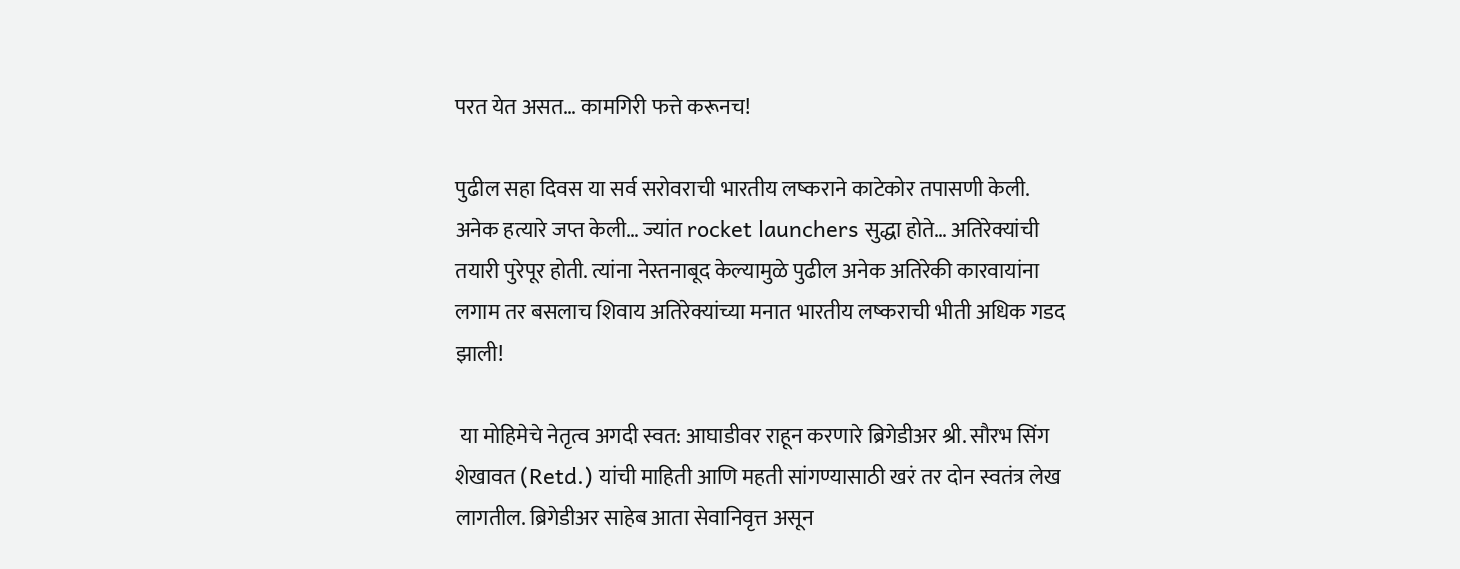परत येत असत… कामगिरी फत्ते करूनच!

पुढील सहा दिवस या सर्व सरोवराची भारतीय लष्कराने काटेकोर तपासणी केली. अनेक हत्यारे जप्त केली… ज्यांत rocket launchers सुद्धा होते… अतिरेक्यांची तयारी पुरेपूर होती. त्यांना नेस्तनाबूद केल्यामुळे पुढील अनेक अतिरेकी कारवायांना लगाम तर बसलाच शिवाय अतिरेक्यांच्या मनात भारतीय लष्कराची भीती अधिक गडद झाली!

 या मोहिमेचे नेतृत्व अगदी स्वत: आघाडीवर राहून करणारे ब्रिगेडीअर श्री. सौरभ सिंग शेखावत (Retd.) यांची माहिती आणि महती सांगण्यासाठी खरं तर दोन स्वतंत्र लेख लागतील. ब्रिगेडीअर साहेब आता सेवानिवृत्त असून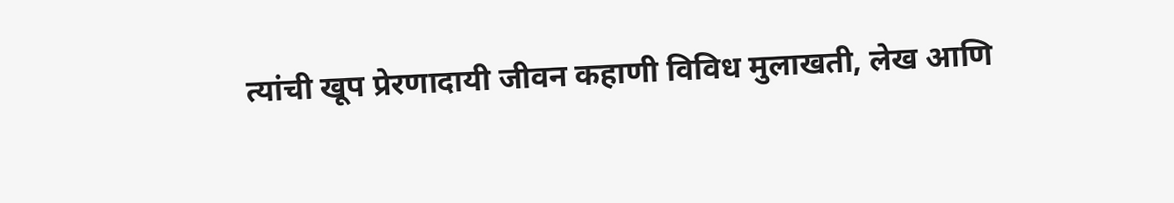त्यांची खूप प्रेरणादायी जीवन कहाणी विविध मुलाखती, लेख आणि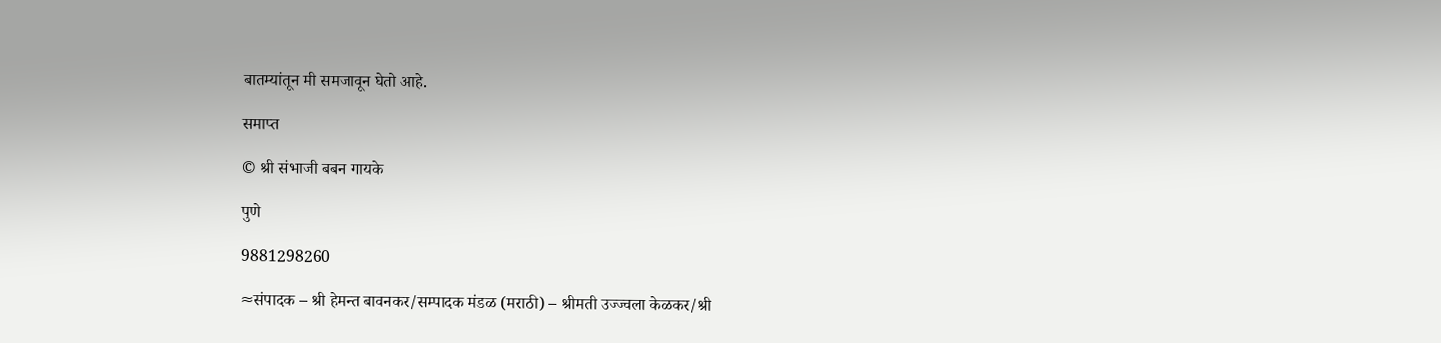बातम्यांतून मी समजावून घेतो आहे.

समाप्त

© श्री संभाजी बबन गायके

पुणे

9881298260

≈संपादक – श्री हेमन्त बावनकर/सम्पादक मंडळ (मराठी) – श्रीमती उज्ज्वला केळकर/श्री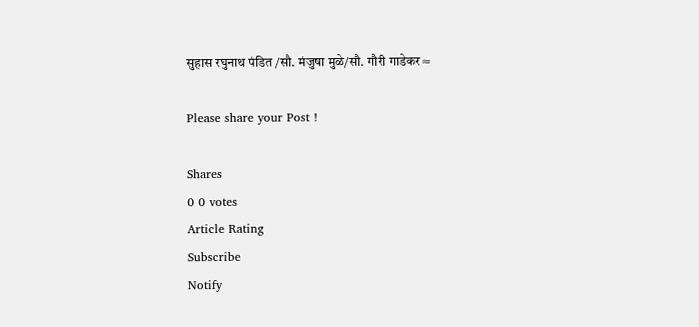सुहास रघुनाथ पंडित /सौ. मंजुषा मुळे/सौ. गौरी गाडेकर≈

Please share your Post !

Shares
0 0 votes
Article Rating
Subscribe
Notify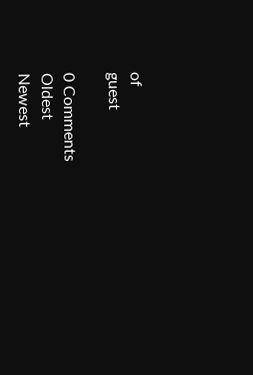of
guest

0 Comments
Oldest
Newest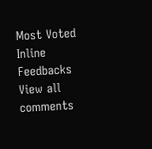Most Voted
Inline Feedbacks
View all comments